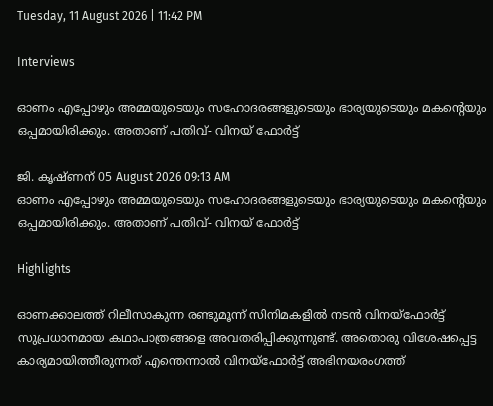Tuesday, 11 August 2026 | 11:42 PM

Interviews

ഓണം എപ്പോഴും അമ്മയുടെയും സഹോദരങ്ങളുടെയും ഭാര്യയുടെയും മകന്‍റെയും ഒപ്പമായിരിക്കും. അതാണ് പതിവ്- വിനയ് ഫോര്‍ട്ട്

ജി. കൃഷ്ണന് 05 August 2026 09:13 AM
ഓണം എപ്പോഴും അമ്മയുടെയും സഹോദരങ്ങളുടെയും ഭാര്യയുടെയും മകന്‍റെയും ഒപ്പമായിരിക്കും. അതാണ് പതിവ്- വിനയ് ഫോര്‍ട്ട്

Highlights

ഓണക്കാലത്ത് റിലീസാകുന്ന രണ്ടുമൂന്ന് സിനിമകളില്‍ നടന്‍ വിനയ്ഫോര്‍ട്ട് സുപ്രധാനമായ കഥാപാത്രങ്ങളെ അവതരിപ്പിക്കുന്നുണ്ട്. അതൊരു വിശേഷപ്പെട്ട കാര്യമായിത്തീരുന്നത് എന്തെന്നാല്‍ വിനയ്ഫോര്‍ട്ട് അഭിനയരംഗത്ത്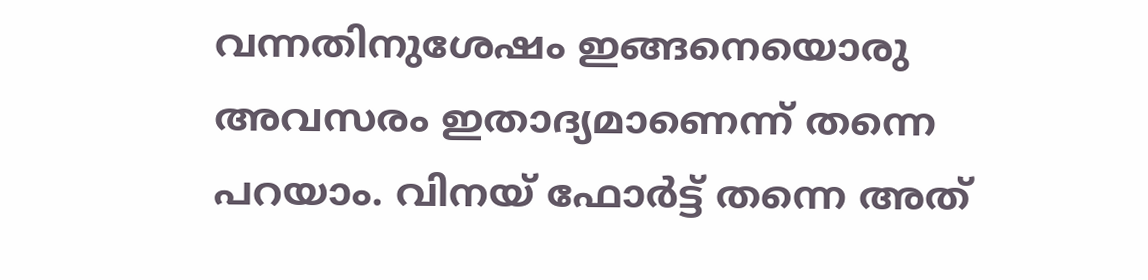വന്നതിനുശേഷം ഇങ്ങനെയൊരു അവസരം ഇതാദ്യമാണെന്ന് തന്നെ പറയാം. വിനയ് ഫോര്‍ട്ട് തന്നെ അത്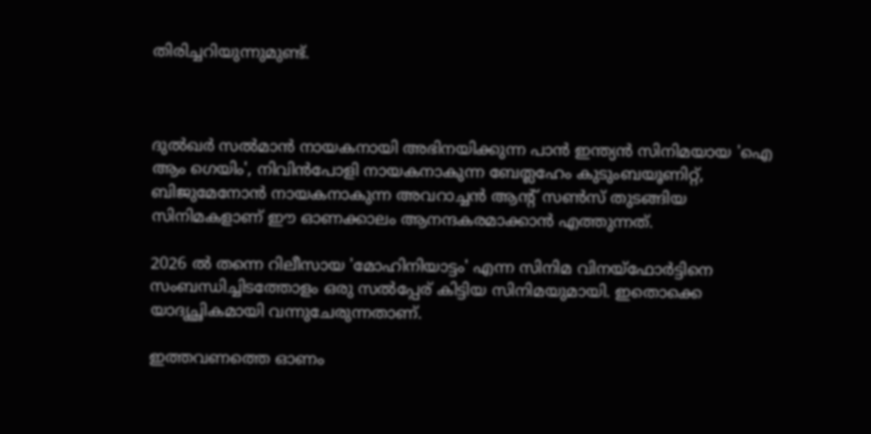തിരിച്ചറിയുന്നുമുണ്ട്.



ദുല്‍ഖര്‍ സല്‍മാന്‍ നായകനായി അഭിനയിക്കുന്ന പാന്‍ ഇന്ത്യന്‍ സിനിമയായ 'ഐ ആം ഗെയിം', നിവിന്‍പോളി നായകനാകുന്ന ബേത്ലഹേം കുടുംബയൂണിറ്റ്, ബിജുമേനോന്‍ നായകനാകുന്ന അവറാച്ചന്‍ ആന്‍റ് സണ്‍സ് തുടങ്ങിയ സിനിമകളാണ് ഈ ഓണക്കാലം ആനന്ദകരമാക്കാന്‍ എത്തുന്നത്.

2026 ല്‍ തന്നെ റിലീസായ 'മോഹിനിയാട്ടം' എന്ന സിനിമ വിനയ്ഫോര്‍ട്ടിനെ സംബന്ധിച്ചിടത്തോളം ഒരു സല്‍പ്പേര് കിട്ടിയ സിനിമയുമായി. ഇതൊക്കെ യാദൃച്ഛികമായി വന്നുചേരുന്നതാണ്.

ഇത്തവണത്തെ ഓണം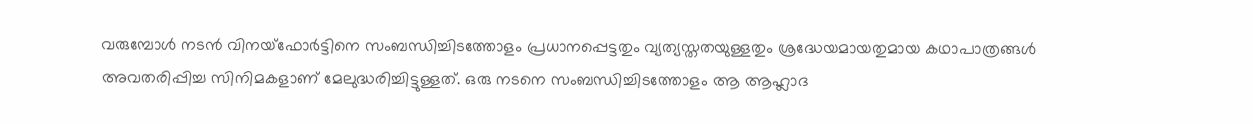വരുമ്പോള്‍ നടന്‍ വിനയ്ഫോര്‍ട്ടിനെ സംബന്ധിച്ചിടത്തോളം പ്രധാനപ്പെട്ടതും വ്യത്യസ്തതയുള്ളതും ശ്രദ്ധേയമായതുമായ കഥാപാത്രങ്ങള്‍ അവതരിപ്പിച്ച സിനിമകളാണ് മേലുദ്ധരിച്ചിട്ടുള്ളത്. ഒരു നടനെ സംബന്ധിച്ചിടത്തോളം ആ ആഹ്ലാദ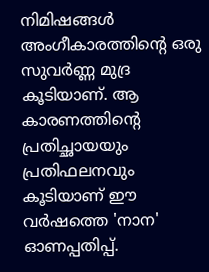നിമിഷങ്ങള്‍ അംഗീകാരത്തിന്‍റെ ഒരു സുവര്‍ണ്ണ മുദ്ര കൂടിയാണ്. ആ കാരണത്തിന്‍റെ പ്രതിച്ഛായയും പ്രതിഫലനവും കൂടിയാണ് ഈ വര്‍ഷത്തെ 'നാന' ഓണപ്പതിപ്പ്.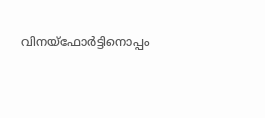വിനയ്ഫോര്‍ട്ടിനൊപ്പം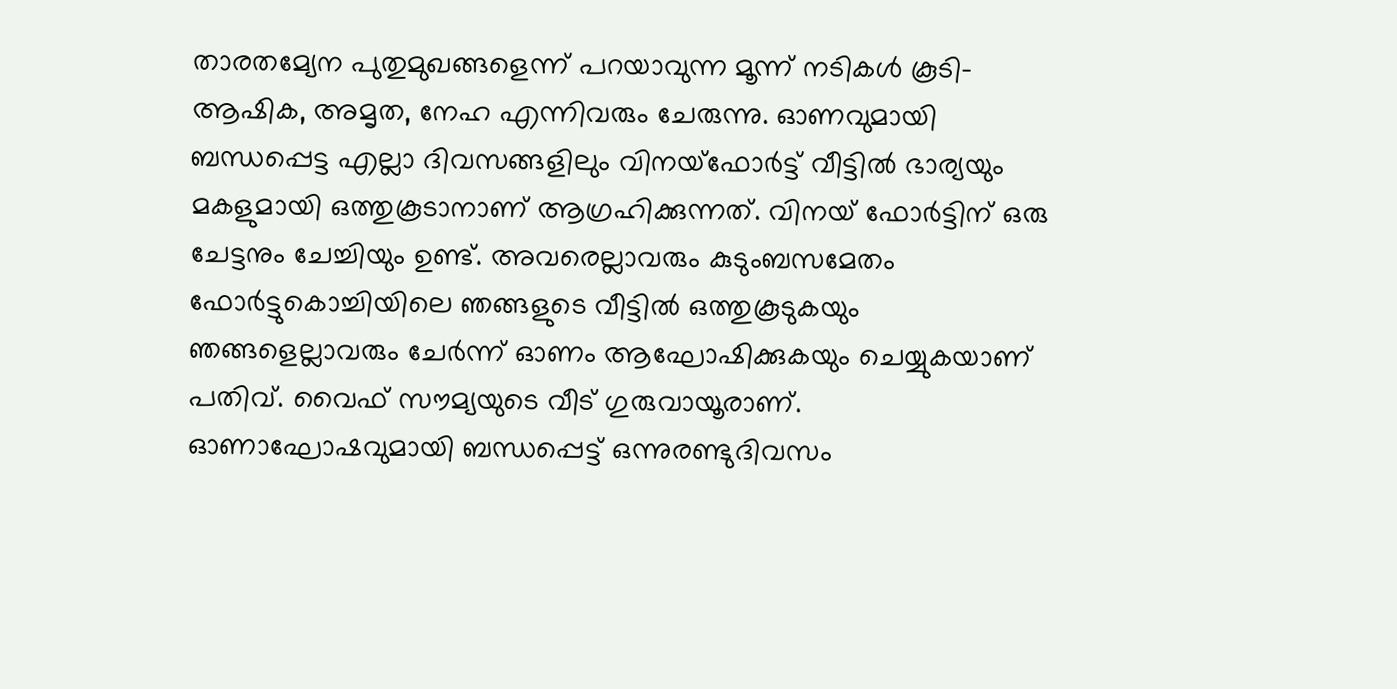താരതമ്യേന പുതുമുഖങ്ങളെന്ന് പറയാവുന്ന മൂന്ന് നടികള്‍ കൂടി- ആഷിക, അമൃത, നേഹ എന്നിവരും ചേരുന്നു. ഓണവുമായി ബന്ധപ്പെട്ട എല്ലാ ദിവസങ്ങളിലും വിനയ്ഫോര്‍ട്ട് വീട്ടില്‍ ഭാര്യയും മകളുമായി ഒത്തുകൂടാനാണ് ആഗ്രഹിക്കുന്നത്. വിനയ് ഫോര്‍ട്ടിന് ഒരു ചേട്ടനും ചേച്ചിയും ഉണ്ട്. അവരെല്ലാവരും കുടുംബസമേതം ഫോര്‍ട്ടുകൊച്ചിയിലെ ഞങ്ങളുടെ വീട്ടില്‍ ഒത്തുകൂടുകയും ഞങ്ങളെല്ലാവരും ചേര്‍ന്ന് ഓണം ആഘോഷിക്കുകയും ചെയ്യുകയാണ് പതിവ്. വൈഫ് സൗമ്യയുടെ വീട് ഗുരുവായൂരാണ്. ഓണാഘോഷവുമായി ബന്ധപ്പെട്ട് ഒന്നുരണ്ടുദിവസം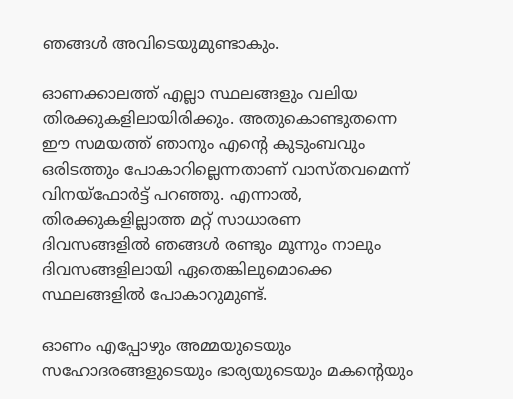ഞങ്ങള്‍ അവിടെയുമുണ്ടാകും.

ഓണക്കാലത്ത് എല്ലാ സ്ഥലങ്ങളും വലിയ തിരക്കുകളിലായിരിക്കും. അതുകൊണ്ടുതന്നെ ഈ സമയത്ത് ഞാനും എന്‍റെ കുടുംബവും ഒരിടത്തും പോകാറില്ലെന്നതാണ് വാസ്തവമെന്ന് വിനയ്ഫോര്‍ട്ട് പറഞ്ഞു. എന്നാല്‍, തിരക്കുകളില്ലാത്ത മറ്റ് സാധാരണ ദിവസങ്ങളില്‍ ഞങ്ങള്‍ രണ്ടും മൂന്നും നാലും ദിവസങ്ങളിലായി ഏതെങ്കിലുമൊക്കെ സ്ഥലങ്ങളില്‍ പോകാറുമുണ്ട്.

ഓണം എപ്പോഴും അമ്മയുടെയും സഹോദരങ്ങളുടെയും ഭാര്യയുടെയും മകന്‍റെയും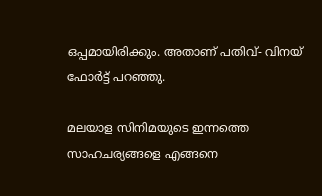ഒപ്പമായിരിക്കും. അതാണ് പതിവ്- വിനയ് ഫോര്‍ട്ട് പറഞ്ഞു.

മലയാള സിനിമയുടെ ഇന്നത്തെ സാഹചര്യങ്ങളെ എങ്ങനെ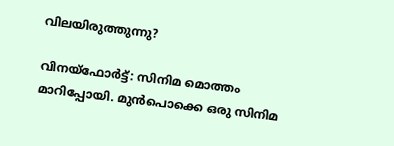വിലയിരുത്തുന്നു?

വിനയ്ഫോര്‍ട്ട്: സിനിമ മൊത്തം മാറിപ്പോയി. മുന്‍പൊക്കെ ഒരു സിനിമ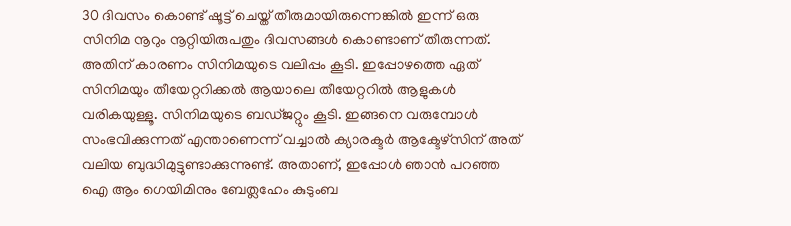30 ദിവസം കൊണ്ട് ഷൂട്ട് ചെയ്ത് തീരുമായിരുന്നെങ്കില്‍ ഇന്ന് ഒരു സിനിമ നൂറും നൂറ്റിയിരുപതും ദിവസങ്ങള്‍ കൊണ്ടാണ് തീരുന്നത്. അതിന് കാരണം സിനിമയുടെ വലിപ്പം കൂടി. ഇപ്പോഴത്തെ ഏത് സിനിമയും തീയേറ്ററിക്കല്‍ ആയാലെ തീയേറ്ററില്‍ ആളുകള്‍ വരികയുള്ളൂ. സിനിമയുടെ ബഡ്ജറ്റും കൂടി. ഇങ്ങനെ വരുമ്പോള്‍ സംഭവിക്കുന്നത് എന്താണെന്ന് വച്ചാല്‍ ക്യാരക്ടര്‍ ആക്ടേഴ്സിന് അത് വലിയ ബുദ്ധിമുട്ടുണ്ടാക്കുന്നുണ്ട്. അതാണ്, ഇപ്പോള്‍ ഞാന്‍ പറഞ്ഞ ഐ ആം ഗെയിമിനും ബേത്ലഹേം കുടുംബ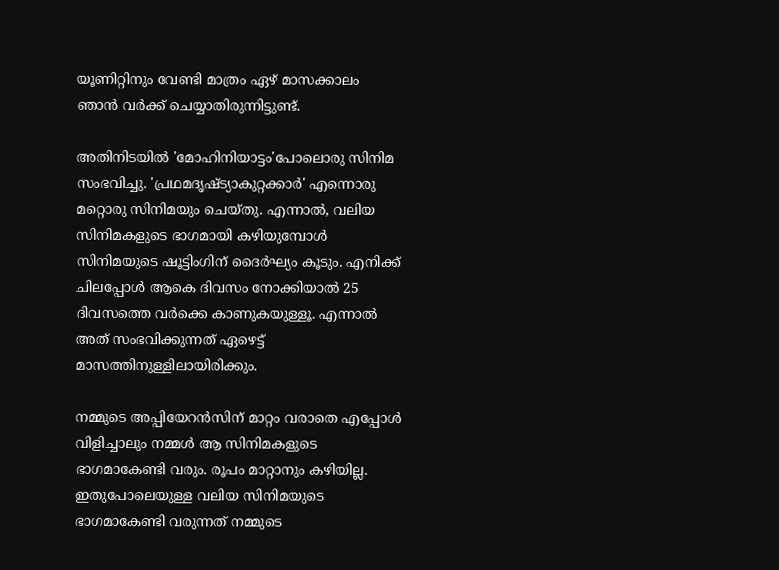യൂണിറ്റിനും വേണ്ടി മാത്രം ഏഴ് മാസക്കാലം ഞാന്‍ വര്‍ക്ക് ചെയ്യാതിരുന്നിട്ടുണ്ട്.

അതിനിടയില്‍ 'മോഹിനിയാട്ടം'പോലൊരു സിനിമ സംഭവിച്ചു. 'പ്രഥമദൃഷ്ട്യാകുറ്റക്കാര്‍' എന്നൊരു മറ്റൊരു സിനിമയും ചെയ്തു. എന്നാല്‍, വലിയ സിനിമകളുടെ ഭാഗമായി കഴിയുമ്പോള്‍ സിനിമയുടെ ഷൂട്ടിംഗിന് ദൈര്‍ഘ്യം കൂടും. എനിക്ക് ചിലപ്പോള്‍ ആകെ ദിവസം നോക്കിയാല്‍ 25 ദിവസത്തെ വര്‍ക്കെ കാണുകയുള്ളൂ. എന്നാല്‍ അത് സംഭവിക്കുന്നത് ഏഴെട്ട് മാസത്തിനുള്ളിലായിരിക്കും.

നമ്മുടെ അപ്പിയേറന്‍സിന് മാറ്റം വരാതെ എപ്പോള്‍ വിളിച്ചാലും നമ്മള്‍ ആ സിനിമകളുടെ ഭാഗമാകേണ്ടി വരും. രൂപം മാറ്റാനും കഴിയില്ല. ഇതുപോലെയുള്ള വലിയ സിനിമയുടെ ഭാഗമാകേണ്ടി വരുന്നത് നമ്മുടെ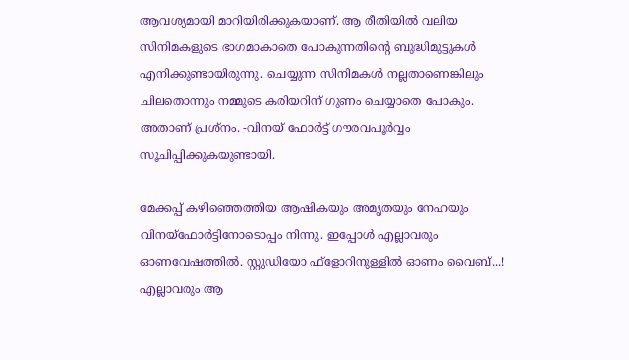ആവശ്യമായി മാറിയിരിക്കുകയാണ്. ആ രീതിയില്‍ വലിയ സിനിമകളുടെ ഭാഗമാകാതെ പോകുന്നതിന്‍റെ ബുദ്ധിമുട്ടുകള്‍ എനിക്കുണ്ടായിരുന്നു. ചെയ്യുന്ന സിനിമകള്‍ നല്ലതാണെങ്കിലും ചിലതൊന്നും നമ്മുടെ കരിയറിന് ഗുണം ചെയ്യാതെ പോകും. അതാണ് പ്രശ്നം. -വിനയ് ഫോര്‍ട്ട് ഗൗരവപൂര്‍വ്വം സൂചിപ്പിക്കുകയുണ്ടായി.

മേക്കപ്പ് കഴിഞ്ഞെത്തിയ ആഷികയും അമൃതയും നേഹയും വിനയ്ഫോര്‍ട്ടിനോടൊപ്പം നിന്നു. ഇപ്പോള്‍ എല്ലാവരും ഓണവേഷത്തില്‍. സ്റ്റുഡിയോ ഫ്ളോറിനുള്ളില്‍ ഓണം വൈബ്...! എല്ലാവരും ആ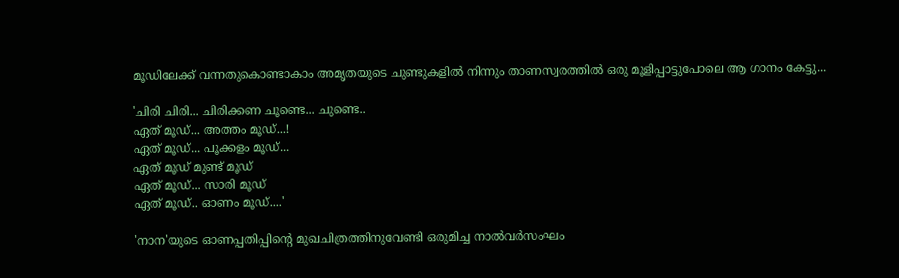മൂഡിലേക്ക് വന്നതുകൊണ്ടാകാം അമൃതയുടെ ചുണ്ടുകളില്‍ നിന്നും താണസ്വരത്തില്‍ ഒരു മൂളിപ്പാട്ടുപോലെ ആ ഗാനം കേട്ടു...

'ചിരി ചിരി... ചിരിക്കണ ചൂണ്ടെ... ചുണ്ടെ..
ഏത് മൂഡ്... അത്തം മൂഡ്...!
ഏത് മൂഡ്... പൂക്കളം മൂഡ്...
ഏത് മൂഡ് മുണ്ട് മൂഡ്
ഏത് മൂഡ്... സാരി മൂഡ്
ഏത് മൂഡ്.. ഓണം മൂഡ്....'

'നാന'യുടെ ഓണപ്പതിപ്പിന്‍റെ മുഖചിത്രത്തിനുവേണ്ടി ഒരുമിച്ച നാല്‍വര്‍സംഘം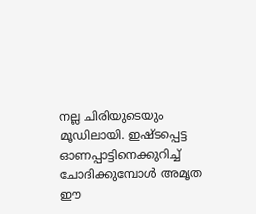നല്ല ചിരിയുടെയും മൂഡിലായി. ഇഷ്ടപ്പെട്ട ഓണപ്പാട്ടിനെക്കുറിച്ച് ചോദിക്കുമ്പോള്‍ അമൃത ഈ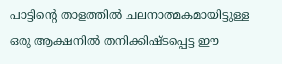പാട്ടിന്‍റെ താളത്തില്‍ ചലനാത്മകമായിട്ടുള്ള ഒരു ആക്ഷനില്‍ തനിക്കിഷ്ടപ്പെട്ട ഈ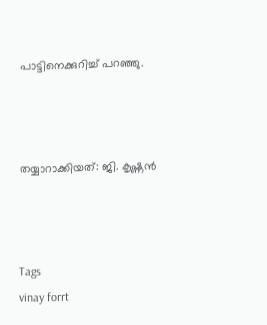പാട്ടിനെക്കുറിച്ച് പറഞ്ഞു.



തയ്യാറാക്കിയത്: ജി. കൃഷ്ണന്‍



Tags
vinay forrt